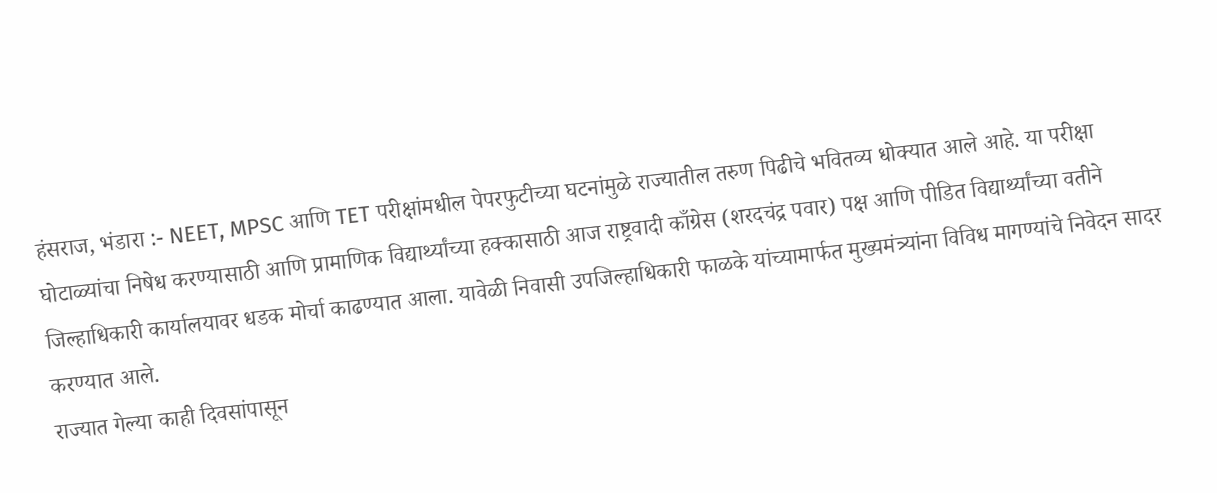हंसराज, भंडारा :- NEET, MPSC आणि TET परीक्षांमधील पेपरफुटीच्या घटनांमुळे राज्यातील तरुण पिढीचे भवितव्य धोक्यात आले आहे. या परीक्षा घोटाळ्यांचा निषेध करण्यासाठी आणि प्रामाणिक विद्यार्थ्यांच्या हक्कासाठी आज राष्ट्रवादी काँग्रेस (शरदचंद्र पवार) पक्ष आणि पीडित विद्यार्थ्यांच्या वतीने जिल्हाधिकारी कार्यालयावर धडक मोर्चा काढण्यात आला. यावेळी निवासी उपजिल्हाधिकारी फाळके यांच्यामार्फत मुख्यमंत्र्यांना विविध मागण्यांचे निवेदन सादर करण्यात आले.
राज्यात गेल्या काही दिवसांपासून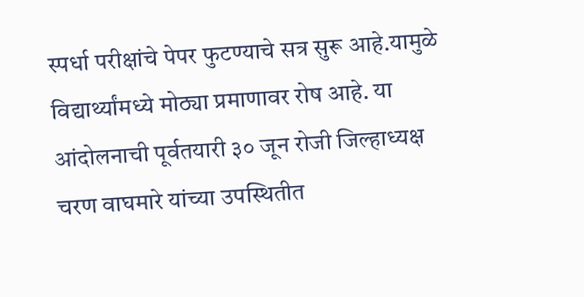स्पर्धा परीक्षांचे पेपर फुटण्याचे सत्र सुरू आहे.यामुळे विद्यार्थ्यांमध्ये मोठ्या प्रमाणावर रोष आहे. या आंदोलनाची पूर्वतयारी ३० जून रोजी जिल्हाध्यक्ष चरण वाघमारे यांच्या उपस्थितीत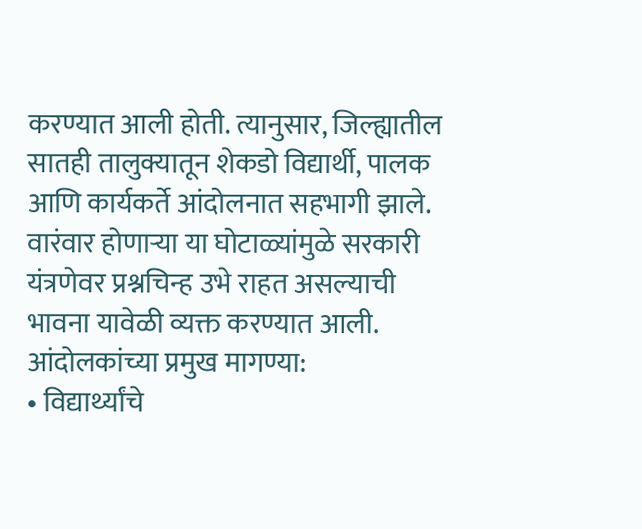करण्यात आली होती. त्यानुसार, जिल्ह्यातील सातही तालुक्यातून शेकडो विद्यार्थी, पालक आणि कार्यकर्ते आंदोलनात सहभागी झाले. वारंवार होणाऱ्या या घोटाळ्यांमुळे सरकारी यंत्रणेवर प्रश्नचिन्ह उभे राहत असल्याची भावना यावेळी व्यक्त करण्यात आली.
आंदोलकांच्या प्रमुख मागण्या:
• विद्यार्थ्यांचे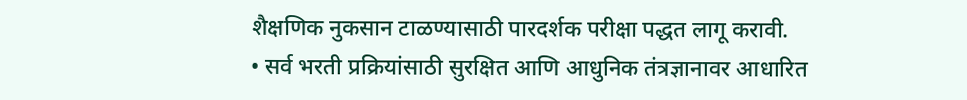शैक्षणिक नुकसान टाळण्यासाठी पारदर्शक परीक्षा पद्धत लागू करावी.
• सर्व भरती प्रक्रियांसाठी सुरक्षित आणि आधुनिक तंत्रज्ञानावर आधारित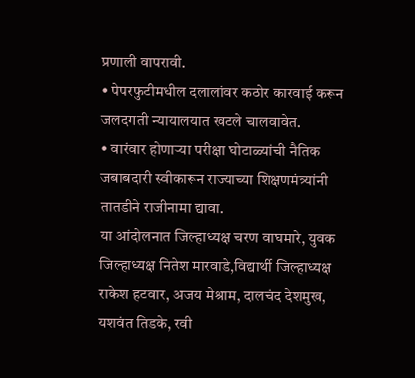प्रणाली वापरावी.
• पेपरफुटीमधील दलालांवर कठोर कारवाई करून जलदगती न्यायालयात खटले चालवावेत.
• वारंवार होणाऱ्या परीक्षा घोटाळ्यांची नैतिक जबाबदारी स्वीकारून राज्याच्या शिक्षणमंत्र्यांनी तातडीने राजीनामा द्यावा.
या आंदोलनात जिल्हाध्यक्ष चरण वाघमारे, युवक जिल्हाध्यक्ष नितेश मारवाडे,विद्यार्थी जिल्हाध्यक्ष राकेश हटवार, अजय मेश्राम, दालचंद देशमुख, यशवंत तिडके, रवी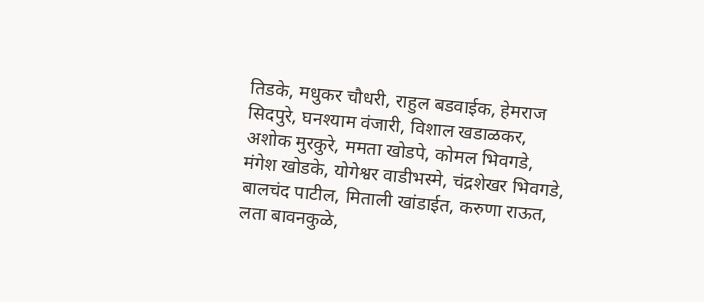तिडके, मधुकर चौधरी, राहुल बडवाईक, हेमराज सिदपुरे, घनश्याम वंजारी, विशाल खडाळकर, अशोक मुरकुरे, ममता खोडपे, कोमल भिवगडे, मंगेश खोडके, योगेश्वर वाडीभस्मे, चंद्रशेखर भिवगडे, बालचंद पाटील, मिताली खांडाईत, करुणा राऊत, लता बावनकुळे,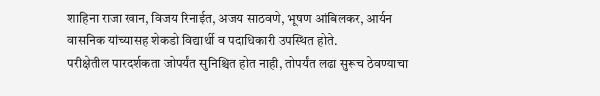शाहिना राजा खान, विजय रिनाईत, अजय साठवणे, भूषण आंबिलकर, आर्यन वासनिक यांच्यासह शेकडो विद्यार्थी व पदाधिकारी उपस्थित होते.
परीक्षेतील पारदर्शकता जोपर्यंत सुनिश्चित होत नाही, तोपर्यंत लढा सुरूच ठेवण्याचा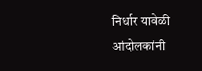निर्धार यावेळी आंदोलकांनी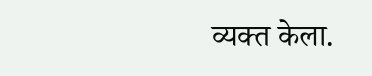व्यक्त केला.